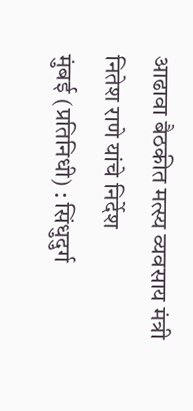आढावा बैठकीत मत्स्य व्यवसाय मंत्री नितेश राणे यांचे निर्देश
मुंबई (प्रतिनिधी) : सिंधुदुर्ग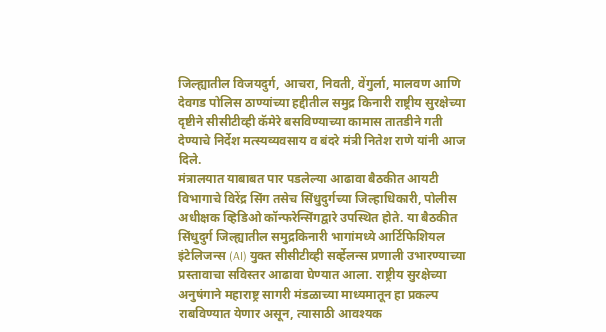जिल्ह्यातील विजयदुर्ग, आचरा, निवती, वेंगुर्ला, मालवण आणि देवगड पोलिस ठाण्यांच्या हद्दीतील समुद्र किनारी राष्ट्रीय सुरक्षेच्या दृष्टीने सीसीटीव्ही कॅमेरे बसविण्याच्या कामास तातडीने गती देण्याचे निर्देश मत्स्यव्यवसाय व बंदरे मंत्री नितेश राणे यांनी आज दिले.
मंत्रालयात याबाबत पार पडलेल्या आढावा बैठकीत आयटी विभागाचे विरेंद्र सिंग तसेच सिंधुदुर्गच्या जिल्हाधिकारी, पोलीस अधीक्षक व्हिडिओ कॉन्फरेन्सिंगद्वारे उपस्थित होते. या बैठकीत सिंधुदुर्ग जिल्ह्यातील समुद्रकिनारी भागांमध्ये आर्टिफिशियल इंटेलिजन्स (AI) युक्त सीसीटीव्ही सर्व्हेलन्स प्रणाली उभारण्याच्या प्रस्तावाचा सविस्तर आढावा घेण्यात आला. राष्ट्रीय सुरक्षेच्या अनुषंगाने महाराष्ट्र सागरी मंडळाच्या माध्यमातून हा प्रकल्प राबविण्यात येणार असून, त्यासाठी आवश्यक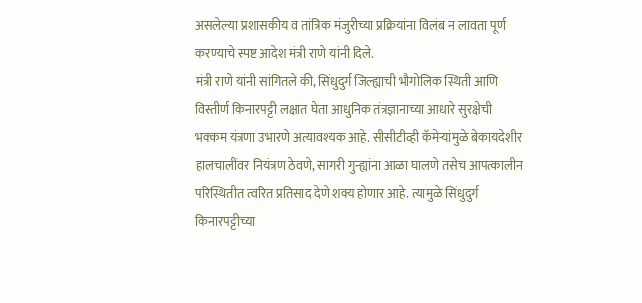असलेल्या प्रशासकीय व तांत्रिक मंजुरीच्या प्रक्रियांना विलंब न लावता पूर्ण करण्याचे स्पष्ट आदेश मंत्री राणे यांनी दिले.
मंत्री राणे यांनी सांगितले की, सिंधुदुर्ग जिल्ह्याची भौगोलिक स्थिती आणि विस्तीर्ण किनारपट्टी लक्षात घेता आधुनिक तंत्रज्ञानाच्या आधारे सुरक्षेची भक्कम यंत्रणा उभारणे अत्यावश्यक आहे. सीसीटीव्ही कॅमेऱ्यांमुळे बेकायदेशीर हालचालींवर नियंत्रण ठेवणे, सागरी गुन्ह्यांना आळा घालणे तसेच आपत्कालीन परिस्थितीत त्वरित प्रतिसाद देणे शक्य होणार आहे. त्यामुळे सिंधुदुर्ग किनारपट्टीच्या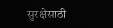सुरक्षेसाठी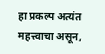हा प्रकल्प अत्यंत महत्त्वाचा असून,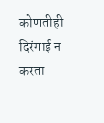कोणतीही दिरंगाई न करता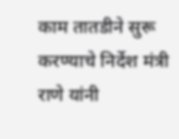काम तातडीने सुरू करण्याचे निर्देश मंत्री राणे यांनी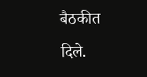बैठकीत दिले.